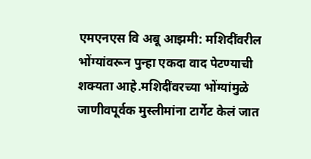एमएनएस वि अबू आझमी: मशिदींवरील भोंग्यांवरून पुन्हा एकदा वाद पेटण्याची शक्यता आहे.मशिदींवरच्या भोंग्यांमुळे जाणीवपूर्वक मुस्लीमांना टार्गेट केलं जात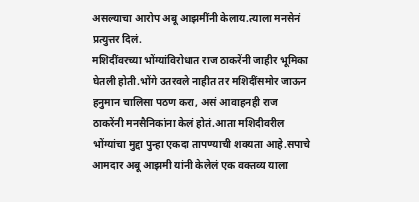असल्याचा आरोप अबू आझमींनी केलाय.त्याला मनसेनं प्रत्युत्तर दिलं.
मशिदींवरच्या भोंग्यांविरोधात राज ठाकरेंनी जाहीर भूमिका घेतली होती.भोंगे उतरवले नाहीत तर मशिदींसमोर जाऊन हनुमान चालिसा पठण करा, असं आवाहनही राज ठाकरेंनी मनसैनिकांना केलं होतं.आता मशिदीवरील भोंग्यांचा मुद्दा पुन्हा एकदा तापण्याची शक्यता आहे.सपाचे आमदार अबू आझमी यांनी केलेलं एक वक्तव्य याला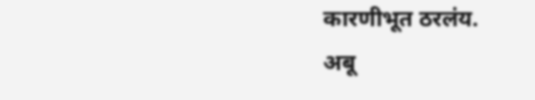कारणीभूत ठरलंय.
अबू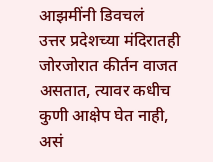आझमींनी डिवचलं
उत्तर प्रदेशच्या मंदिरातही जोरजोरात कीर्तन वाजत असतात, त्यावर कधीच कुणी आक्षेप घेत नाही, असं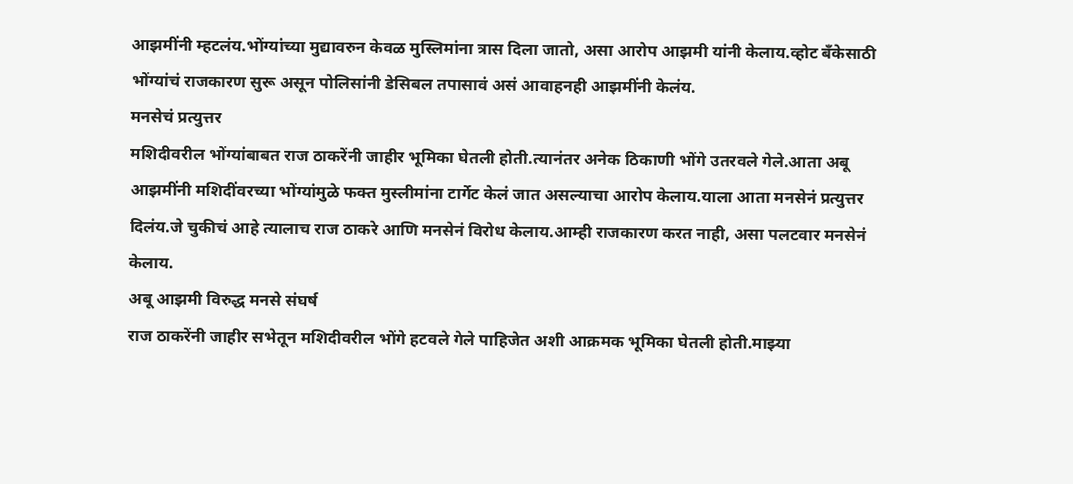आझमींनी म्हटलंय.भोंग्यांच्या मुद्यावरुन केवळ मुस्लिमांना त्रास दिला जातो, असा आरोप आझमी यांनी केलाय.व्होट बँकेसाठी भोंग्यांचं राजकारण सुरू असून पोलिसांनी डेसिबल तपासावं असं आवाहनही आझमींनी केलंय.
मनसेचं प्रत्युत्तर
मशिदीवरील भोंग्यांबाबत राज ठाकरेंनी जाहीर भूमिका घेतली होती.त्यानंतर अनेक ठिकाणी भोंगे उतरवले गेले.आता अबू आझमींनी मशिदींवरच्या भोंग्यांमुळे फक्त मुस्लीमांना टार्गेट केलं जात असल्याचा आरोप केलाय.याला आता मनसेनं प्रत्युत्तर दिलंय.जे चुकीचं आहे त्यालाच राज ठाकरे आणि मनसेनं विरोध केलाय.आम्ही राजकारण करत नाही, असा पलटवार मनसेनं केलाय.
अबू आझमी विरुद्ध मनसे संघर्ष
राज ठाकरेंनी जाहीर सभेतून मशिदीवरील भोंगे हटवले गेले पाहिजेत अशी आक्रमक भूमिका घेतली होती.माझ्या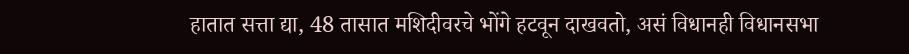हातात सत्ता द्या, 48 तासात मशिदीवरचे भोंगे हटवून दाखवतो, असं विधानही विधानसभा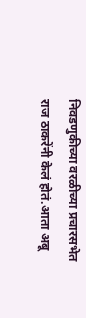निवडणुकीच्या वरळीच्या प्रचारसभेत राज ठाकरेंनी केलं होतं.आता अबू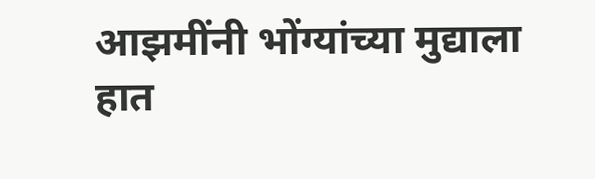आझमींनी भोंग्यांच्या मुद्याला हात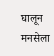घालून मनसेला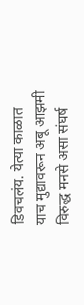डिवचलंय. येत्या काळात याच मुद्यावरून अबू आझमी विरुद्ध मनसे असा संघर्ष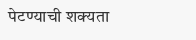पेटण्याची शक्यता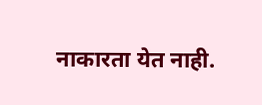नाकारता येत नाही.